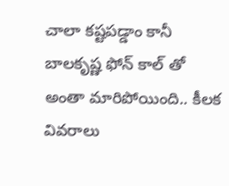చాలా కష్టపడ్డాం కానీ బాలకృష్ణ ఫోన్ కాల్ తో అంతా మారిపోయింది.. కీలక వివరాలు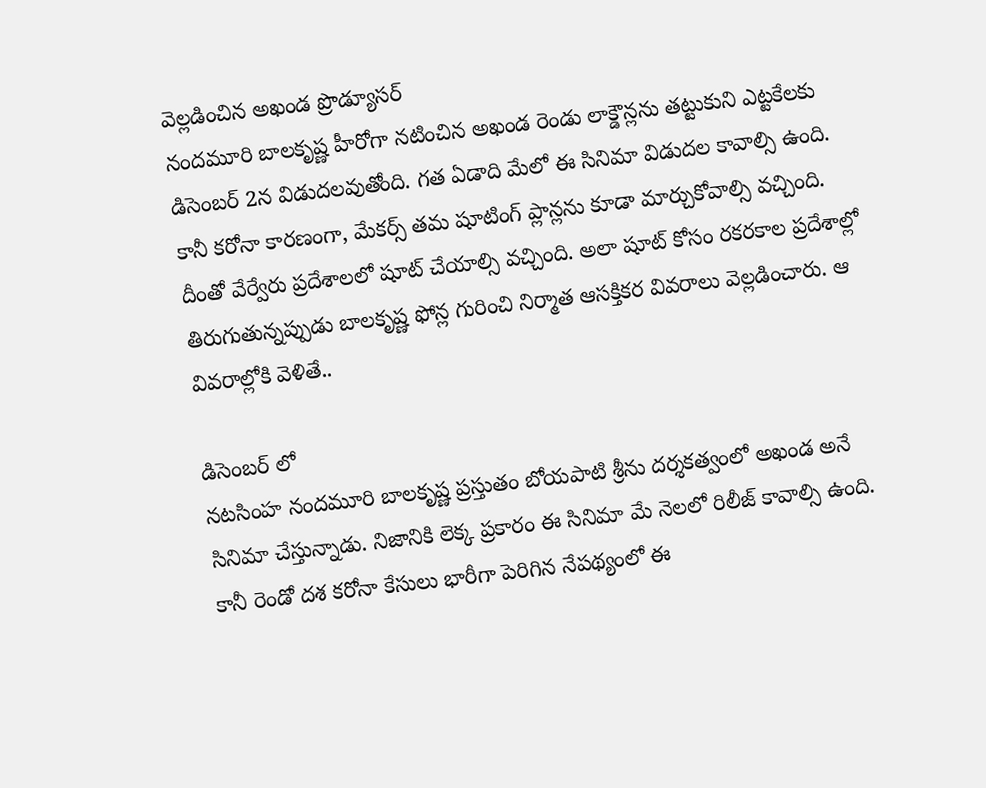వెల్లడించిన అఖండ ప్రొడ్యూసర్
నందమూరి బాలకృష్ణ హీరోగా నటించిన అఖండ రెండు లాక్డౌన్లను తట్టుకుని ఎట్టకేలకు డిసెంబర్ 2న విడుదలవుతోంది. గత ఏడాది మేలో ఈ సినిమా విడుదల కావాల్సి ఉంది. కానీ కరోనా కారణంగా, మేకర్స్ తమ షూటింగ్ ప్లాన్లను కూడా మార్చుకోవాల్సి వచ్చింది. దీంతో వేర్వేరు ప్రదేశాలలో షూట్ చేయాల్సి వచ్చింది. అలా షూట్ కోసం రకరకాల ప్రదేశాల్లో తిరుగుతున్నప్పుడు బాలకృష్ణ ఫోన్ల గురించి నిర్మాత ఆసక్తికర వివరాలు వెల్లడించారు. ఆ వివరాల్లోకి వెళితే..

డిసెంబర్ లో
నటసింహ నందమూరి బాలకృష్ణ ప్రస్తుతం బోయపాటి శ్రీను దర్శకత్వంలో అఖండ అనే సినిమా చేస్తున్నాడు. నిజానికి లెక్క ప్రకారం ఈ సినిమా మే నెలలో రిలీజ్ కావాల్సి ఉంది. కానీ రెండో దశ కరోనా కేసులు భారీగా పెరిగిన నేపథ్యంలో ఈ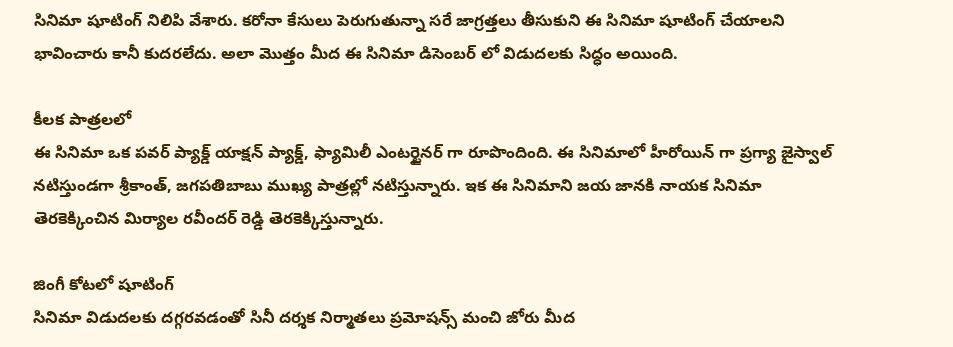సినిమా షూటింగ్ నిలిపి వేశారు. కరోనా కేసులు పెరుగుతున్నా సరే జాగ్రత్తలు తీసుకుని ఈ సినిమా షూటింగ్ చేయాలని భావించారు కానీ కుదరలేదు. అలా మొత్తం మీద ఈ సినిమా డిసెంబర్ లో విడుదలకు సిద్ధం అయింది.

కీలక పాత్రలలో
ఈ సినిమా ఒక పవర్ ప్యాక్డ్ యాక్షన్ ప్యాక్డ్, ఫ్యామిలీ ఎంటర్టైనర్ గా రూపొందింది. ఈ సినిమాలో హీరోయిన్ గా ప్రగ్యా జైస్వాల్ నటిస్తుండగా శ్రీకాంత్, జగపతిబాబు ముఖ్య పాత్రల్లో నటిస్తున్నారు. ఇక ఈ సినిమాని జయ జానకి నాయక సినిమా తెరకెక్కించిన మిర్యాల రవీందర్ రెడ్డి తెరకెక్కిస్తున్నారు.

జింగీ కోటలో షూటింగ్
సినిమా విడుదలకు దగ్గరవడంతో సినీ దర్శక నిర్మాతలు ప్రమోషన్స్ మంచి జోరు మీద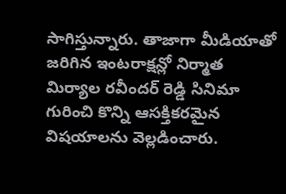సాగిస్తున్నారు. తాజాగా మీడియాతో జరిగిన ఇంటరాక్షన్లో నిర్మాత మిర్యాల రవీందర్ రెడ్డి సినిమా గురించి కొన్ని ఆసక్తికరమైన విషయాలను వెల్లడించారు.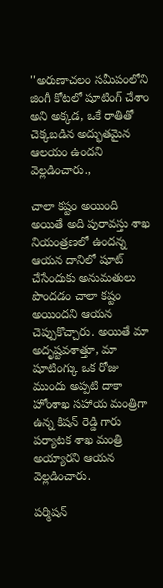''అరుణాచలం సమీపంలోని జింగీ కోటలో షూటింగ్ చేశాం అని అక్కడ, ఒకే రాతితో చెక్కబడిన అద్భుతమైన ఆలయం ఉందని వెల్లడించారు.,

చాలా కష్టం అయింది
అయితే అది పురావస్తు శాఖ నియంత్రణలో ఉందన్న ఆయన దానిలో షూట్ చేసేందుకు అనుమతులు పొందడం చాలా కష్టం అయిందని ఆయన చెప్పుకొచ్చారు. అయితే మా అదృష్టవశాత్తూ, మా షూటింగ్కు ఒక రోజు ముందు అప్పటి దాకా హోంశాఖ సహాయ మంత్రిగా ఉన్న కిషన్ రెడ్డి గారు పర్యాటక శాఖ మంత్రి అయ్యారని ఆయన వెల్లడించారు.

పర్మిషన్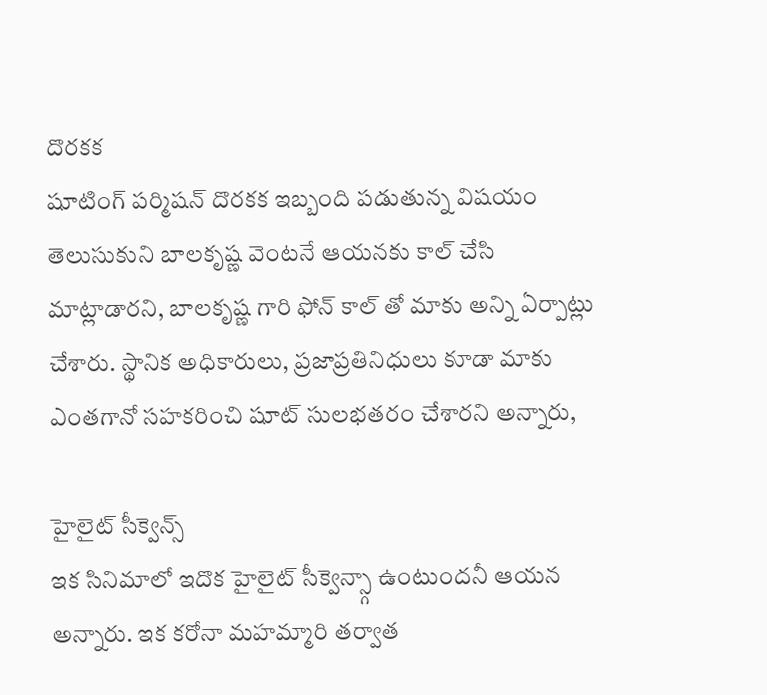దొరకక
షూటింగ్ పర్మిషన్ దొరకక ఇబ్బంది పడుతున్న విషయం తెలుసుకుని బాలకృష్ణ వెంటనే ఆయనకు కాల్ చేసి మాట్లాడారని, బాలకృష్ణ గారి ఫోన్ కాల్ తో మాకు అన్ని ఏర్పాట్లు చేశారు. స్థానిక అధికారులు, ప్రజాప్రతినిధులు కూడా మాకు ఎంతగానో సహకరించి షూట్ సులభతరం చేశారని అన్నారు,

హైలైట్ సీక్వెన్స్
ఇక సినిమాలో ఇదొక హైలైట్ సీక్వెన్స్గా ఉంటుందనీ ఆయన అన్నారు. ఇక కరోనా మహమ్మారి తర్వాత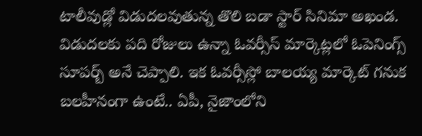టాలీవుడ్లో విడుదలవుతున్న తొలి బడా స్టార్ సినిమా అఖండ. విడుదలకు పది రోజులు ఉన్నా ఓవర్సీస్ మార్కెట్లలో ఓపెనింగ్స్ సూపర్బ్ అనే చెప్పాలి. ఇక ఓవర్సీస్లో బాలయ్య మార్కెట్ గనుక బలహీనంగా ఉంటే.. ఏపీ, నైజాంలోని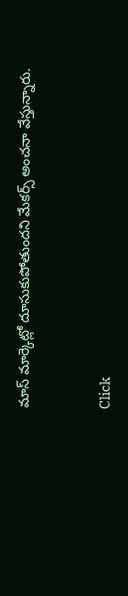మాస్ మార్కెట్లో దూసుకుపోతుందని మేకర్స్ అంచనా వేస్తున్నారు.


Click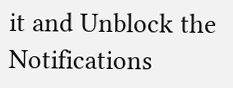it and Unblock the Notifications